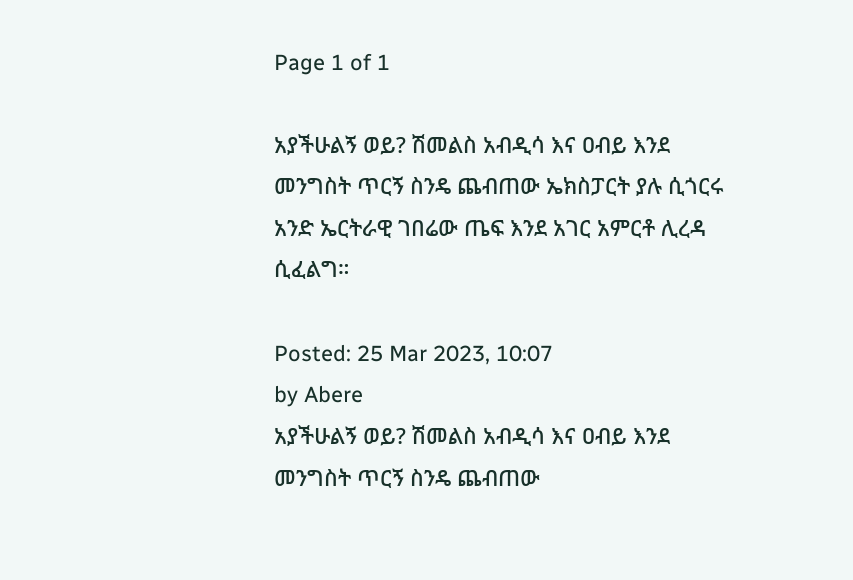Page 1 of 1

አያችሁልኝ ወይ? ሽመልስ አብዲሳ እና ዐብይ እንደ መንግስት ጥርኝ ስንዴ ጨብጠው ኤክስፓርት ያሉ ሲጎርሩ አንድ ኤርትራዊ ገበሬው ጤፍ እንደ አገር አምርቶ ሊረዳ ሲፈልግ።

Posted: 25 Mar 2023, 10:07
by Abere
አያችሁልኝ ወይ? ሽመልስ አብዲሳ እና ዐብይ እንደ መንግስት ጥርኝ ስንዴ ጨብጠው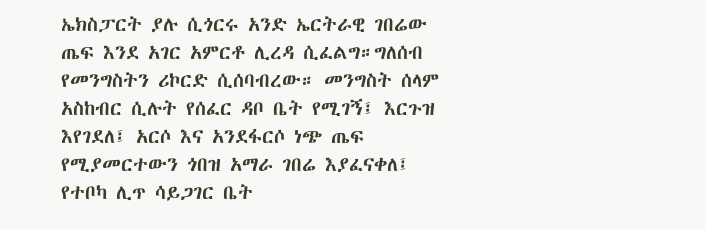ኤክስፓርት ያሉ ሲጎርሩ አንድ ኤርትራዊ ገበሬው ጤፍ እንደ አገር አምርቶ ሊረዳ ሲፈልግ።ግለሰብ የመንግስትን ሪኮርድ ሲሰባብረው። መንግስት ሰላም አስከብር ሲሉት የሰፈር ዳቦ ቤት የሚገኝ፤ እርጉዝ እየገደለ፤ አርሶ እና አንደፋርሶ ነጭ ጤፍ የሚያመርተውን ጎበዝ አማራ ገበሬ እያፈናቀለ፤ የተቦካ ሊጥ ሳይጋገር ቤት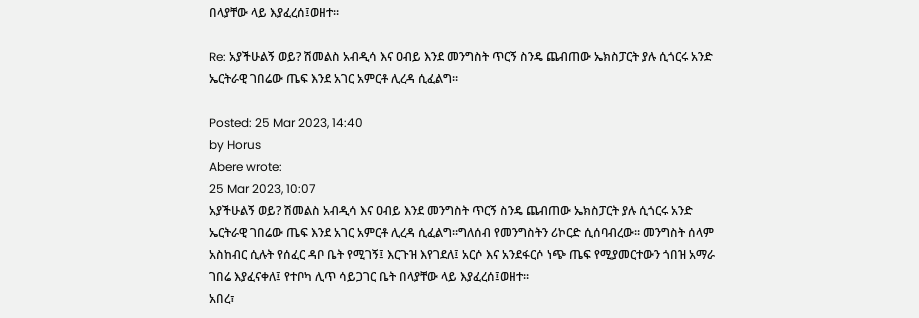በላያቸው ላይ እያፈረሰ፤ወዘተ።

Re: አያችሁልኝ ወይ? ሽመልስ አብዲሳ እና ዐብይ እንደ መንግስት ጥርኝ ስንዴ ጨብጠው ኤክስፓርት ያሉ ሲጎርሩ አንድ ኤርትራዊ ገበሬው ጤፍ እንደ አገር አምርቶ ሊረዳ ሲፈልግ።

Posted: 25 Mar 2023, 14:40
by Horus
Abere wrote:
25 Mar 2023, 10:07
አያችሁልኝ ወይ? ሽመልስ አብዲሳ እና ዐብይ እንደ መንግስት ጥርኝ ስንዴ ጨብጠው ኤክስፓርት ያሉ ሲጎርሩ አንድ ኤርትራዊ ገበሬው ጤፍ እንደ አገር አምርቶ ሊረዳ ሲፈልግ።ግለሰብ የመንግስትን ሪኮርድ ሲሰባብረው። መንግስት ሰላም አስከብር ሲሉት የሰፈር ዳቦ ቤት የሚገኝ፤ እርጉዝ እየገደለ፤ አርሶ እና አንደፋርሶ ነጭ ጤፍ የሚያመርተውን ጎበዝ አማራ ገበሬ እያፈናቀለ፤ የተቦካ ሊጥ ሳይጋገር ቤት በላያቸው ላይ እያፈረሰ፤ወዘተ።
አበረ፣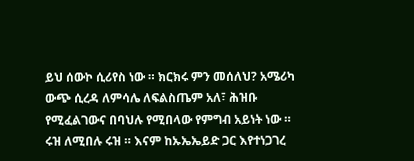ይህ ሰውኮ ሲሪየስ ነው ። ክርክሩ ምን መሰለህ? አሜሪካ ውጭ ሲረዳ ለምሳሌ ለፍልስጤም አለ፣ ሕዝቡ የሚፈልገውና በባህሉ የሚበላው የምግብ አይነት ነው ። ሩዝ ለሚበሉ ሩዝ ። እናም ከኡኤኤይድ ጋር እየተነጋገረ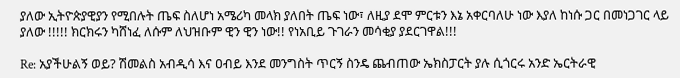ያለው ኢትዮጵያዊያን የሚበሉት ጤፍ ስለሆነ አሜሪካ መላክ ያለበት ጤፍ ነው፣ ለዚያ ደሞ ምርቱን እኔ አቀርባለሁ ነው እያለ ከነሱ ጋር በመነጋገር ላይ ያለው !!!!! ክርክሩን ካሸነፈ ለሱም ለህዝቡም ዊን ዊን ነው!! የነአቢይ ጉገራን መሳቂያ ያደርገዋል!!!

Re: አያችሁልኝ ወይ? ሽመልስ አብዲሳ እና ዐብይ እንደ መንግስት ጥርኝ ስንዴ ጨብጠው ኤክስፓርት ያሉ ሲጎርሩ አንድ ኤርትራዊ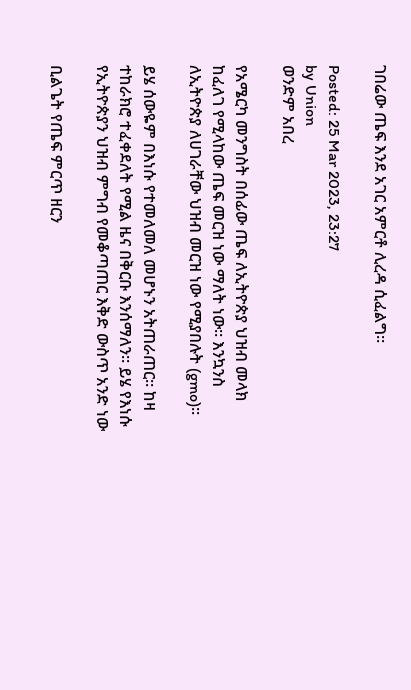ገበሬው ጤፍ እንደ አገር አምርቶ ሊረዳ ሲፈልግ።

Posted: 25 Mar 2023, 23:27
by Union
ወንድም አበረ

የአሜርካ መንግስት በሰፊው ጤፍ ለኢትዮጵያ ህዝብ መላክ ከፈለገ የሚላከው ጤፍ መርዝ ነው ማለት ነው። እንኳንስ ለኢትዮጵያ ለሀገራቸው ህዝብ መርዝ ነው የሚያበሉት (gmo)።

ይሄ ሰውዬም በእነሱ የተመለመለ መሆኑን አትጠራጠር። ከዛ ተከራክሮ ተፈቀደለት የሚል ዜና በቅርቡ እንሰማለን። ይሄ የእነሱ የኢትዮጵያን ህዝብ ምግብ የመቆጣጠር እቅድ ውስጥ አንድ ነው

ቢልጌት የጤፍ ምርጥ ዘርን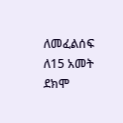ለመፈልሰፍ ለ15 አመት ደክሞ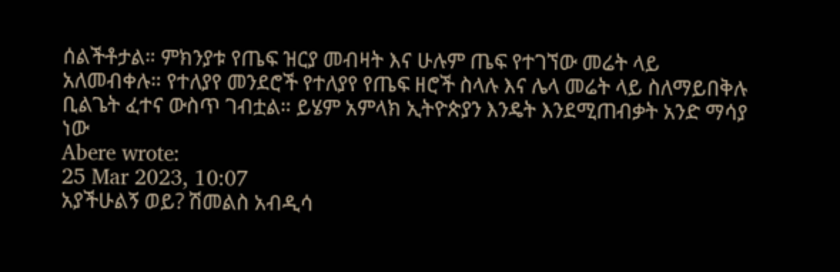ሰልችቶታል። ምክንያቱ የጤፍ ዝርያ መብዛት እና ሁሉም ጤፍ የተገኘው መሬት ላይ አለመብቀሉ። የተለያየ መንደሮች የተለያየ የጤፍ ዘሮች ስላሉ እና ሌላ መሬት ላይ ስለማይበቅሉ ቢልጌት ፈተና ውስጥ ገብቷል። ይሄም አምላክ ኢትዮጵያን እንዴት እንደሚጠብቃት አንድ ማሳያ ነው
Abere wrote:
25 Mar 2023, 10:07
አያችሁልኝ ወይ? ሽመልስ አብዲሳ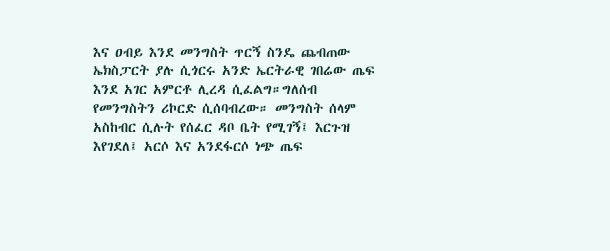እና ዐብይ እንደ መንግስት ጥርኝ ስንዴ ጨብጠው ኤክስፓርት ያሉ ሲጎርሩ አንድ ኤርትራዊ ገበሬው ጤፍ እንደ አገር አምርቶ ሊረዳ ሲፈልግ።ግለሰብ የመንግስትን ሪኮርድ ሲሰባብረው። መንግስት ሰላም አስከብር ሲሉት የሰፈር ዳቦ ቤት የሚገኝ፤ እርጉዝ እየገደለ፤ አርሶ እና አንደፋርሶ ነጭ ጤፍ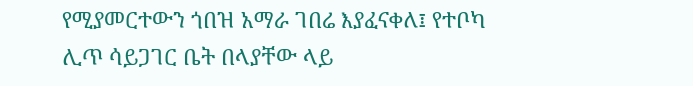የሚያመርተውን ጎበዝ አማራ ገበሬ እያፈናቀለ፤ የተቦካ ሊጥ ሳይጋገር ቤት በላያቸው ላይ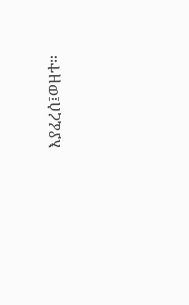እያፈረሰ፤ወዘተ።